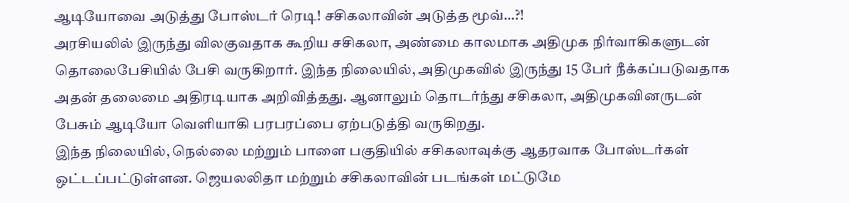ஆடியோவை அடுத்து போஸ்டர் ரெடி! சசிகலாவின் அடுத்த மூவ்…?!
அரசியலில் இருந்து விலகுவதாக கூறிய சசிகலா, அண்மை காலமாக அதிமுக நிர்வாகிகளுடன் தொலைபேசியில் பேசி வருகிறார். இந்த நிலையில், அதிமுகவில் இருந்து 15 பேர் நீக்கப்படுவதாக அதன் தலைமை அதிரடியாக அறிவித்தது. ஆனாலும் தொடர்ந்து சசிகலா, அதிமுகவினருடன் பேசும் ஆடியோ வெளியாகி பரபரப்பை ஏற்படுத்தி வருகிறது.
இந்த நிலையில், நெல்லை மற்றும் பாளை பகுதியில் சசிகலாவுக்கு ஆதரவாக போஸ்டர்கள் ஒட்டப்பட்டுள்ளன. ஜெயலலிதா மற்றும் சசிகலாவின் படங்கள் மட்டுமே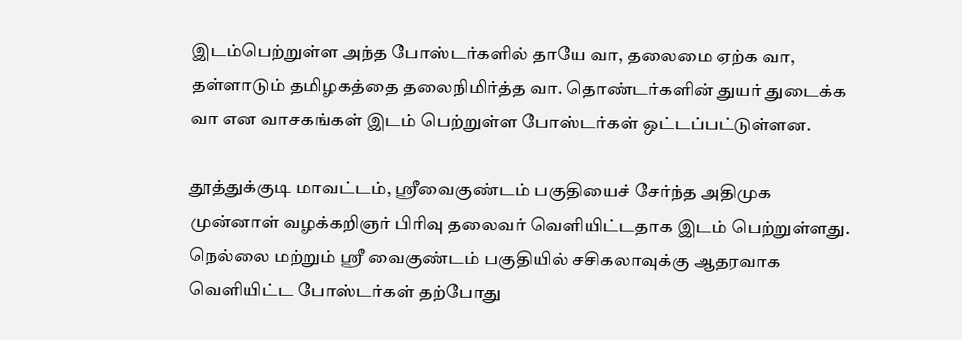இடம்பெற்றுள்ள அந்த போஸ்டர்களில் தாயே வா, தலைமை ஏற்க வா, தள்ளாடும் தமிழகத்தை தலைநிமிர்த்த வா. தொண்டர்களின் துயர் துடைக்க வா என வாசகங்கள் இடம் பெற்றுள்ள போஸ்டர்கள் ஒட்டப்பட்டுள்ளன.

தூத்துக்குடி மாவட்டம், ஸ்ரீவைகுண்டம் பகுதியைச் சேர்ந்த அதிமுக முன்னாள் வழக்கறிஞர் பிரிவு தலைவர் வெளியிட்டதாக இடம் பெற்றுள்ளது. நெல்லை மற்றும் ஸ்ரீ வைகுண்டம் பகுதியில் சசிகலாவுக்கு ஆதரவாக வெளியிட்ட போஸ்டர்கள் தற்போது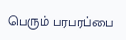பெரும் பரபரப்பை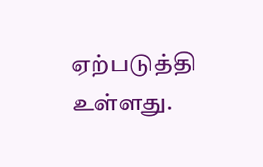ஏற்படுத்தி உள்ளது.